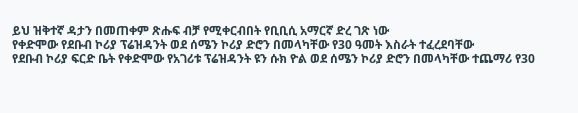ይህ ዝቅተኛ ዳታን በመጠቀም ጽሑፍ ብቻ የሚቀርብበት የቢቢሲ አማርኛ ድረ ገጽ ነው
የቀድሞው የደቡብ ኮሪያ ፕሬዝዳንት ወደ ሰሜን ኮሪያ ድሮን በመላካቸው የ30 ዓመት እስራት ተፈረደባቸው
የደቡብ ኮሪያ ፍርድ ቤት የቀድሞው የአገሪቱ ፕሬዝዳንት ዩን ሱክ ዮል ወደ ሰሜን ኮሪያ ድሮን በመላካቸው ተጨማሪ የ30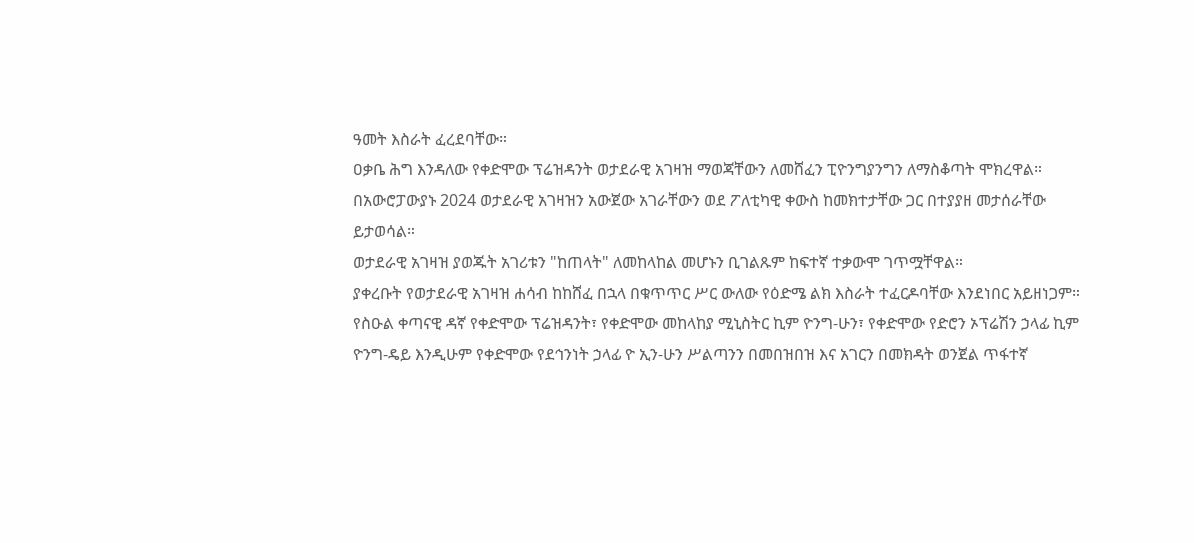ዓመት እስራት ፈረደባቸው።
ዐቃቤ ሕግ እንዳለው የቀድሞው ፕሬዝዳንት ወታደራዊ አገዛዝ ማወጃቸውን ለመሸፈን ፒዮንግያንግን ለማስቆጣት ሞክረዋል።
በአውሮፓውያኑ 2024 ወታደራዊ አገዛዝን አውጀው አገራቸውን ወደ ፖለቲካዊ ቀውስ ከመክተታቸው ጋር በተያያዘ መታሰራቸው ይታወሳል።
ወታደራዊ አገዛዝ ያወጁት አገሪቱን "ከጠላት" ለመከላከል መሆኑን ቢገልጹም ከፍተኛ ተቃውሞ ገጥሟቸዋል።
ያቀረቡት የወታደራዊ አገዛዝ ሐሳብ ከከሸፈ በኋላ በቁጥጥር ሥር ውለው የዕድሜ ልክ እስራት ተፈርዶባቸው እንደነበር አይዘነጋም።
የስዑል ቀጣናዊ ዳኛ የቀድሞው ፕሬዝዳንት፣ የቀድሞው መከላከያ ሚኒስትር ኪም ዮንግ-ሁን፣ የቀድሞው የድሮን ኦፕሬሽን ኃላፊ ኪም ዮንግ-ዴይ እንዲሁም የቀድሞው የደኅንነት ኃላፊ ዮ ኢን-ሁን ሥልጣንን በመበዝበዝ እና አገርን በመክዳት ወንጀል ጥፋተኛ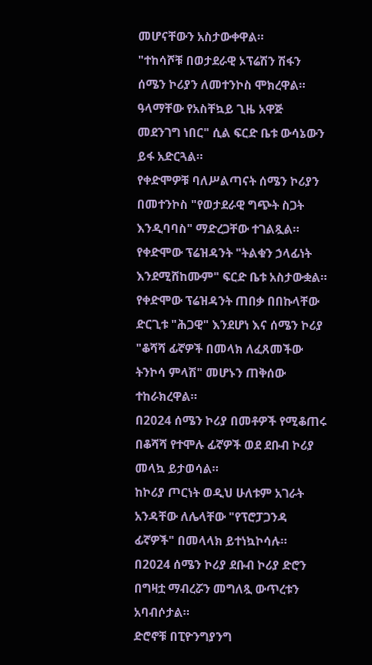መሆናቸውን አስታውቀዋል።
"ተከሳሾቹ በወታደራዊ ኦፕሬሽን ሽፋን ሰሜን ኮሪያን ለመተንኮስ ሞክረዋል። ዓላማቸው የአስቸኳይ ጊዜ አዋጅ መደንገግ ነበር" ሲል ፍርድ ቤቱ ውሳኔውን ይፋ አድርጓል።
የቀድሞዎቹ ባለሥልጣናት ሰሜን ኮሪያን በመተንኮስ "የወታደራዊ ግጭት ስጋት እንዲባባስ" ማድረጋቸው ተገልጿል።
የቀድሞው ፕሬዝዳንት "ትልቁን ኃላፊነት እንደሚሸከሙም" ፍርድ ቤቱ አስታውቋል።
የቀድሞው ፕሬዝዳንት ጠበቃ በበኩላቸው ድርጊቱ "ሕጋዊ" እንደሆነ እና ሰሜን ኮሪያ "ቆሻሻ ፊኛዎች በመላክ ለፈጸመችው ትንኮሳ ምላሽ" መሆኑን ጠቅሰው ተከራክረዋል።
በ2024 ሰሜን ኮሪያ በመቶዎች የሚቆጠሩ በቆሻሻ የተሞሉ ፊኛዎች ወደ ደቡብ ኮሪያ መላኳ ይታወሳል።
ከኮሪያ ጦርነት ወዲህ ሁለቱም አገራት አንዳቸው ለሌላቸው "የፕሮፓጋንዳ ፊኛዎች" በመላላክ ይተነኳኮሳሉ።
በ2024 ሰሜን ኮሪያ ደቡብ ኮሪያ ድሮን በግዛቷ ማብረሯን መግለጿ ውጥረቱን አባብሶታል።
ድሮኖቹ በፒዮንግያንግ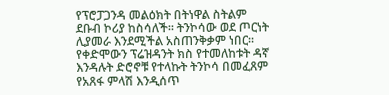የፕሮፓጋንዳ መልዕክት በትነዋል ስትልም ደቡብ ኮሪያ ከስሳለች። ትንኮሳው ወደ ጦርነት ሊያመራ እንደሚችል አስጠንቅቃም ነበር።
የቀድሞውን ፕሬዝዳንት ክስ የተመለከቱት ዳኛ እንዳሉት ድሮኖቹ የተላኩት ትንኮሳ በመፈጸም የአጸፋ ምላሽ እንዲሰጥ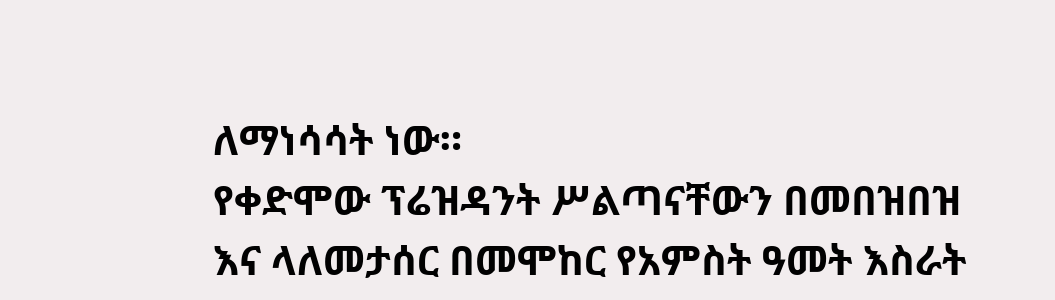ለማነሳሳት ነው።
የቀድሞው ፕሬዝዳንት ሥልጣናቸውን በመበዝበዝ እና ላለመታሰር በመሞከር የአምስት ዓመት እስራት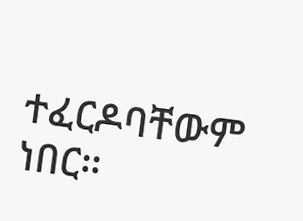ተፈርዶባቸውም ነበር።